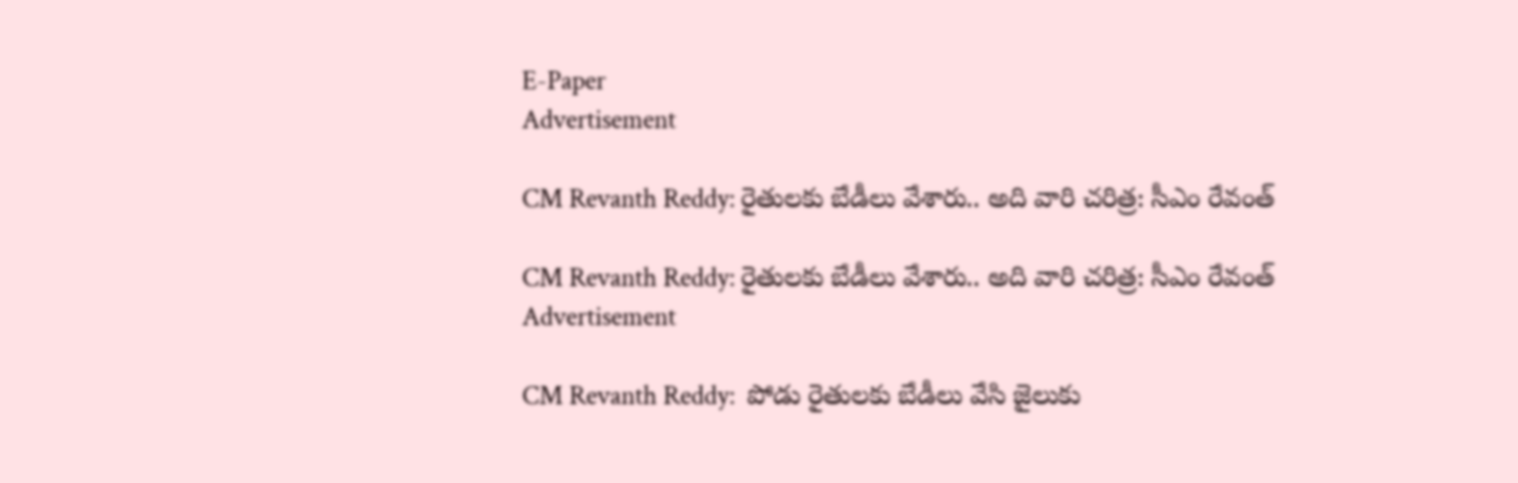E-Paper
Advertisement

CM Revanth Reddy: రైతులకు బేడీలు వేశారు.. అది వారి చరిత్ర: సీఎం రేవంత్

CM Revanth Reddy: రైతులకు బేడీలు వేశారు.. అది వారి చరిత్ర: సీఎం రేవంత్
Advertisement

CM Revanth Reddy:  పోడు రైతులకు బేడీలు వేసి జైలుకు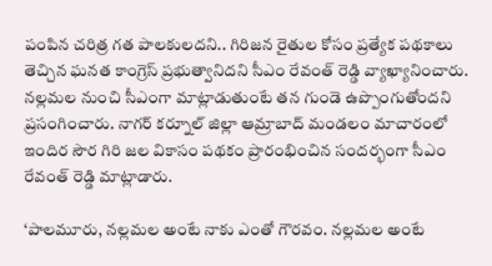పంపిన చరిత్ర గత పాలకులదని.. గిరిజన రైతుల కోసం ప్రత్యేక పథకాలు తెచ్చిన ఘనత కాంగ్రెస్ ప్రభుత్వానిదని సీఎం రేవంత్ రెడ్డి వ్యాఖ్యానించారు. నల్లమల నుంచి సీఎంగా మాట్లాడుతుంటే తన గుండె ఉప్పొంగుతోందని ప్రసంగించారు. నాగర్ కర్నూల్ జిల్లా ఆమ్రాబాద్ మండలం మాచారంలో ఇందిర సౌర గిరి జల వికాసం పథకం ప్రారంభించిన సందర్భంగా సీఎం రేవంత్ రెడ్డి మాట్లాడారు.

‘పాలమూరు, నల్లమల అంటే నాకు ఎంతో గౌరవం. నల్లమల అంటే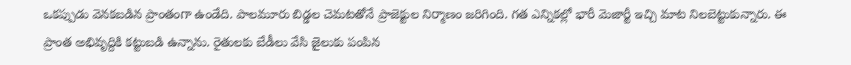ఒకప్పుడు వెనకబడిన ప్రాంతంగా ఉండేది. పాలమూరు బిడ్డల చెమటతోనే ప్రాజెక్టుల నిర్మాణం జరిగింది. గత ఎన్నికల్లో భారీ మెజార్టీ ఇచ్చి మాట నిలబెట్టుకున్నారు. ఈ ప్రాంత అభివృద్దికి కట్టుబడి ఉన్నాను. రైతులకు బేడీలు వేసి జైలుకు పంపిన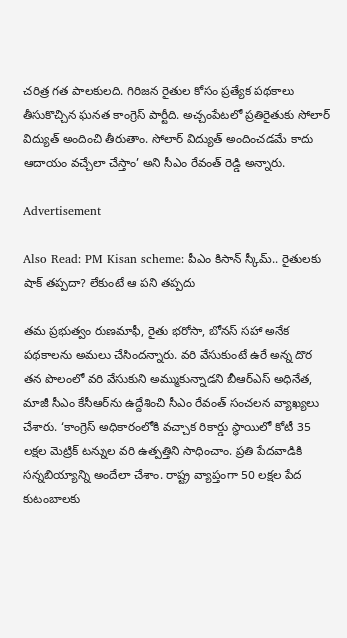చరిత్ర గత పాలకులది. గిరిజన రైతుల కోసం ప్రత్యేక పథకాలు తీసుకొచ్చిన ఘనత కాంగ్రెస్ పార్టీది. అచ్చంపేటలో ప్రతిరైతుకు సోలార్ విద్యుత్ అందించి తీరుతాం. సోలార్ విద్యుత్ అందించడమే కాదు ఆదాయం వచ్చేలా చేస్తాం’ అని సీఎం రేవంత్ రెడ్డి అన్నారు.

Advertisement

Also Read: PM Kisan scheme: పీఎం కిసాన్ స్కీమ్.. రైతులకు షాక్ తప్పదా? లేకుంటే ఆ పని తప్పదు

తమ ప్రభుత్వం రుణమాఫీ, రైతు భరోసా, బోనస్ సహా అనేక పథకాలను అమలు చేసిందన్నారు. వరి వేసుకుంటే ఉరే అన్న దొర తన పొలంలో వరి వేసుకుని అమ్ముకున్నాడని బీఆర్ఎస్ అధినేత, మాజీ సీఎం కేసీఆర్‌ను ఉద్దేశించి సీఎం రేవంత్ సంచలన వ్యాఖ్యలు చేశారు. ‘కాంగ్రెస్ అధికారంలోకి వచ్చాక రికార్డు స్థాయిలో కోటీ 35 లక్షల మెట్రిక్ టన్నుల వరి ఉత్పత్తిని సాధించాం. ప్రతి పేదవాడికి సన్నబియ్యాన్ని అందేలా చేశాం. రాష్ట్ర వ్యాప్తంగా 50 లక్షల పేద కుటంబాలకు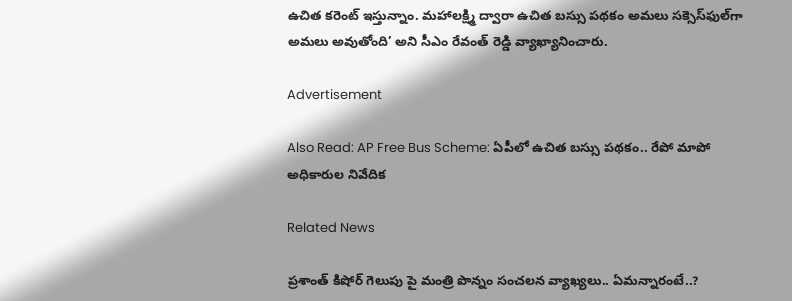ఉచిత కరెంట్ ఇస్తున్నాం. మహాలక్ష్మి ద్వారా ఉచిత బస్సు పథకం అమలు సక్సెస్‌ఫుల్‌గా అమలు అవుతోంది’ అని సీఎం రేవంత్ రెడ్డి వ్యాఖ్యానించారు.

Advertisement

Also Read: AP Free Bus Scheme: ఏపీలో ఉచిత బస్సు పథకం.. రేపో మాపో అధికారుల నివేదిక

Related News

ప్రశాంత్ కిషోర్ గెలుపు పై మంత్రి పొన్నం సంచలన వ్యాఖ్యలు.. ఏమన్నారంటే..?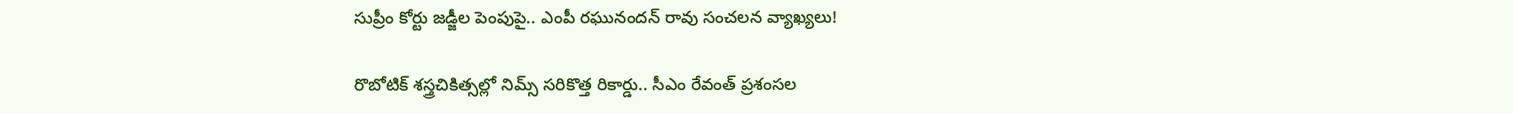సుప్రీం కోర్టు జడ్జీల పెంపుపై.. ఎంపీ రఘునందన్ రావు సంచలన వ్యాఖ్యలు!

రొబోటిక్ శస్త్రచికిత్సల్లో నిమ్స్ సరికొత్త రికార్డు.. సీఎం రేవంత్ ప్రశంసల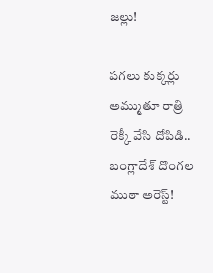జల్లు!

పగలు కుక్కర్లు అమ్ముతూ రాత్రి రెక్కీ వేసి దోపిడి.. బంగ్లాదేశ్ దొంగల ముఠా అరెస్ట్!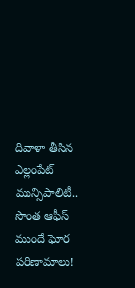దివాళా తీసిన ఎల్లంపేట్ మున్సిపాలిటీ.. సొంత ఆఫీస్ ముందే ఘోర పరిణామాలు!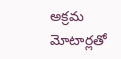అక్రమ మోటార్లతో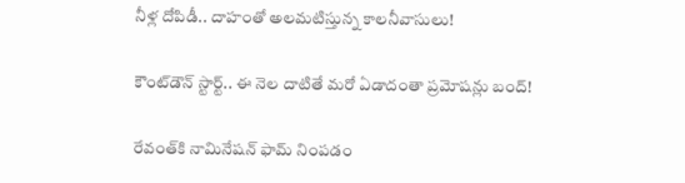నీళ్ల దోపిడీ.. దాహంతో అలమటిస్తున్న కాలనీవాసులు!

కౌంట్‌డౌన్ స్టార్ట్.. ఈ నెల దాటితే మరో ఏడాదంతా ప్రమోషన్లు బంద్!

రేవంత్‌కి నామినేషన్ ఫామ్ నింపడం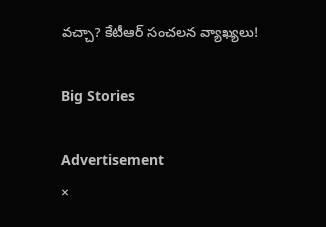వచ్చా? కేటీఆర్ సంచలన వ్యాఖ్యలు!

Big Stories

Advertisement
×